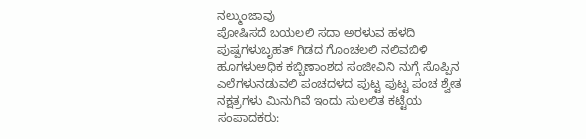ನಲ್ಮುಂಜಾವು
ಪೋಷಿಸದೆ ಬಯಲಲಿ ಸದಾ ಅರಳುವ ಹಳದಿ ಪುಷ್ಪಗಳುಬೃಹತ್ ಗಿಡದ ಗೊಂಚಲಲಿ ನಲಿವಬಿಳಿ ಹೂಗಳುಅಧಿಕ ಕಬ್ಬಿಣಾಂಶದ ಸಂಜೀವಿನಿ ನುಗ್ಗೆ ಸೊಪ್ಪಿನ ಎಲೆಗಳುನಡುವಲಿ ಪಂಚದಳದ ಪುಟ್ಟ ಪುಟ್ಟ ಪಂಚ ಶ್ವೇತ ನಕ್ಷತ್ರಗಳು ಮಿನುಗಿವೆ ಇಂದು ಸುಲಲಿತ ಕಟ್ಟೆಯ
ಸಂಪಾದಕರು: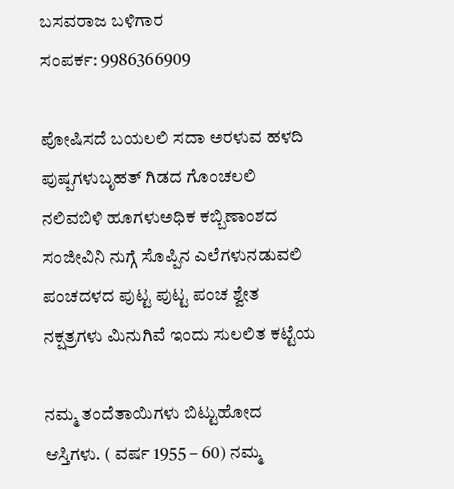ಬಸವರಾಜ ಬಳಿಗಾರ
ಸಂಪರ್ಕ: 9986366909

ಪೋಷಿಸದೆ ಬಯಲಲಿ ಸದಾ ಅರಳುವ ಹಳದಿ ಪುಷ್ಪಗಳುಬೃಹತ್ ಗಿಡದ ಗೊಂಚಲಲಿ ನಲಿವಬಿಳಿ ಹೂಗಳುಅಧಿಕ ಕಬ್ಬಿಣಾಂಶದ ಸಂಜೀವಿನಿ ನುಗ್ಗೆ ಸೊಪ್ಪಿನ ಎಲೆಗಳುನಡುವಲಿ ಪಂಚದಳದ ಪುಟ್ಟ ಪುಟ್ಟ ಪಂಚ ಶ್ವೇತ ನಕ್ಷತ್ರಗಳು ಮಿನುಗಿವೆ ಇಂದು ಸುಲಲಿತ ಕಟ್ಟೆಯ

ನಮ್ಮ ತಂದೆತಾಯಿಗಳು ಬಿಟ್ಟುಹೋದ ಆಸ್ತಿಗಳು. ( ವರ್ಷ 1955 – 60) ನಮ್ಮ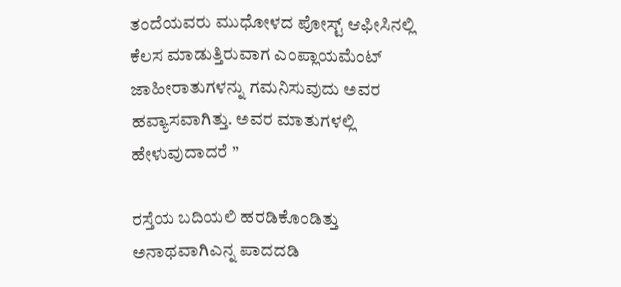ತಂದೆಯವರು ಮುಧೋಳದ ಪೋಸ್ಟ್ ಆಫೀಸಿನಲ್ಲಿ ಕೆಲಸ ಮಾಡುತ್ತಿರುವಾಗ ಎಂಪ್ಲಾಯಮೆಂಟ್ ಜಾಹೀರಾತುಗಳನ್ನು ಗಮನಿಸುವುದು ಅವರ ಹವ್ಯಾಸವಾಗಿತ್ತು. ಅವರ ಮಾತುಗಳಲ್ಲಿ ಹೇಳುವುದಾದರೆ ”

ರಸ್ತೆಯ ಬದಿಯಲಿ ಹರಡಿಕೊಂಡಿತ್ತು ಅನಾಥವಾಗಿಎನ್ನ ಪಾದದಡಿ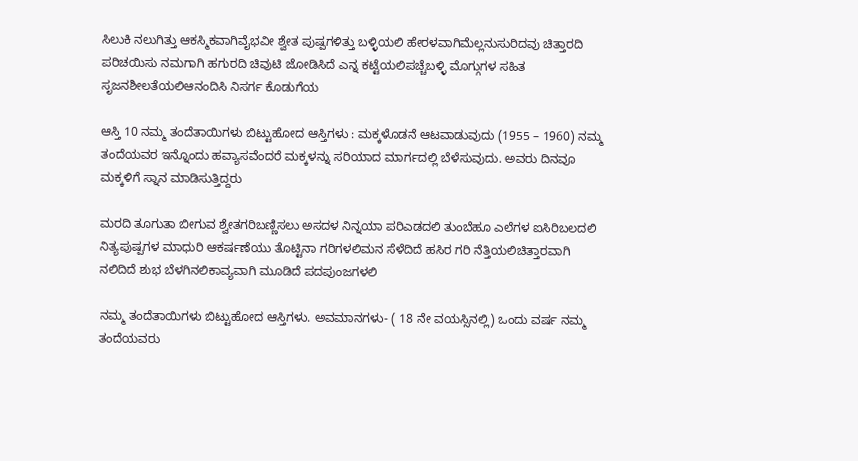ಸಿಲುಕಿ ನಲುಗಿತ್ತು ಆಕಸ್ಮಿಕವಾಗಿವೈಭವೀ ಶ್ವೇತ ಪುಷ್ಪಗಳಿತ್ತು ಬಳ್ಳಿಯಲಿ ಹೇರಳವಾಗಿಮೆಲ್ಲನುಸುರಿದವು ಚಿತ್ತಾರದಿ ಪರಿಚಯಿಸು ನಮಗಾಗಿ ಹಗುರದಿ ಚಿವುಟಿ ಜೋಡಿಸಿದೆ ಎನ್ನ ಕಟ್ಟೆಯಲಿಪಚ್ಚೆಬಳ್ಳಿ ಮೊಗ್ಗುಗಳ ಸಹಿತ ಸೃಜನಶೀಲತೆಯಲಿಆನಂದಿಸಿ ನಿಸರ್ಗ ಕೊಡುಗೆಯ

ಆಸ್ತಿ 10 ನಮ್ಮ ತಂದೆತಾಯಿಗಳು ಬಿಟ್ಟುಹೋದ ಆಸ್ತಿಗಳು : ಮಕ್ಕಳೊಡನೆ ಆಟವಾಡುವುದು (1955 – 1960) ನಮ್ಮ ತಂದೆಯವರ ಇನ್ನೊಂದು ಹವ್ಯಾಸವೆಂದರೆ ಮಕ್ಕಳನ್ನು ಸರಿಯಾದ ಮಾರ್ಗದಲ್ಲಿ ಬೆಳೆಸುವುದು. ಅವರು ದಿನವೂ ಮಕ್ಕಳಿಗೆ ಸ್ನಾನ ಮಾಡಿಸುತ್ತಿದ್ದರು

ಮರದಿ ತೂಗುತಾ ಬೀಗುವ ಶ್ವೇತಗರಿಬಣ್ಣಿಸಲು ಅಸದಳ ನಿನ್ನಯಾ ಪರಿಎಡದಲಿ ತುಂಬೆಹೂ ಎಲೆಗಳ ಐಸಿರಿಬಲದಲಿ ನಿತ್ಯಪುಷ್ಪಗಳ ಮಾಧುರಿ ಆಕರ್ಷಣೆಯು ತೊಟ್ಟಿನಾ ಗರಿಗಳಲಿಮನ ಸೆಳೆದಿದೆ ಹಸಿರ ಗರಿ ನೆತ್ತಿಯಲಿಚಿತ್ತಾರವಾಗಿ ನಲಿದಿದೆ ಶುಭ ಬೆಳಗಿನಲಿಕಾವ್ಯವಾಗಿ ಮೂಡಿದೆ ಪದಪುಂಜಗಳಲಿ

ನಮ್ಮ ತಂದೆತಾಯಿಗಳು ಬಿಟ್ಟುಹೋದ ಆಸ್ತಿಗಳು. ಅವಮಾನಗಳು- ( 18 ನೇ ವಯಸ್ಸಿನಲ್ಲಿ) ಒಂದು ವರ್ಷ ನಮ್ಮ ತಂದೆಯವರು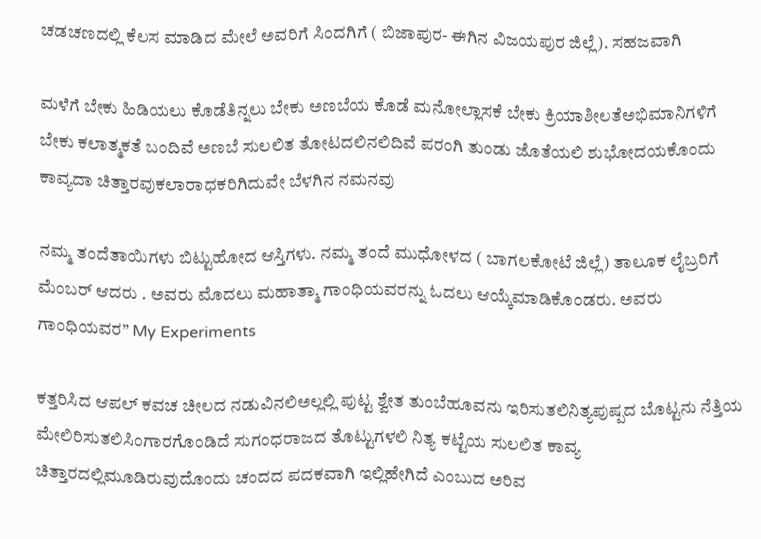ಚಡಚಣದಲ್ಲಿ ಕೆಲಸ ಮಾಡಿದ ಮೇಲೆ ಅವರಿಗೆ ಸಿಂದಗಿಗೆ ( ಬಿಜಾಪುರ- ಈಗಿನ ವಿಜಯಪುರ ಜಿಲ್ಲೆ). ಸಹಜವಾಗಿ

ಮಳೆಗೆ ಬೇಕು ಹಿಡಿಯಲು ಕೊಡೆತಿನ್ನಲು ಬೇಕು ಅಣಬೆಯ ಕೊಡೆ ಮನೋಲ್ಲಾಸಕೆ ಬೇಕು ಕ್ರಿಯಾಶೀಲತೆಅಭಿಮಾನಿಗಳಿಗೆ ಬೇಕು ಕಲಾತ್ಮಕತೆ ಬಂದಿವೆ ಅಣಬೆ ಸುಲಲಿತ ತೋಟದಲಿನಲಿದಿವೆ ಪರಂಗಿ ತುಂಡು ಜೊತೆಯಲಿ ಶುಭೋದಯಕೊಂದು ಕಾವ್ಯದಾ ಚಿತ್ತಾರವುಕಲಾರಾಧಕರಿಗಿದುವೇ ಬೆಳಗಿನ ನಮನವು

ನಮ್ಮ ತಂದೆತಾಯಿಗಳು ಬಿಟ್ಟುಹೋದ ಆಸ್ತಿಗಳು. ನಮ್ಮ ತಂದೆ ಮುಧೋಳದ ( ಬಾಗಲಕೋಟೆ ಜಿಲ್ಲೆ) ತಾಲೂಕ ಲೈಬ್ರರಿಗೆ ಮೆಂಬರ್ ಆದರು . ಅವರು ಮೊದಲು ಮಹಾತ್ಮಾ ಗಾಂಧಿಯವರನ್ನು ಓದಲು ಆಯ್ಕೆಮಾಡಿಕೊಂಡರು. ಅವರು ಗಾಂಧಿಯವರ” My Experiments

ಕತ್ತರಿಸಿದ ಆಪಲ್ ಕವಚ ಚೀಲದ ನಡುವಿನಲಿಅಲ್ಲಲ್ಲಿ ಪುಟ್ಟ ಶ್ವೇತ ತುಂಬೆಹೂವನು ಇರಿಸುತಲಿನಿತ್ಯಪುಷ್ಪದ ಬೊಟ್ಟನು ನೆತ್ತಿಯ ಮೇಲಿರಿಸುತಲಿಸಿಂಗಾರಗೊಂಡಿದೆ ಸುಗಂಧರಾಜದ ತೊಟ್ಟುಗಳಲಿ ನಿತ್ಯ ಕಟ್ಟೆಯ ಸುಲಲಿತ ಕಾವ್ಯ ಚಿತ್ತಾರದಲ್ಲಿಮೂಡಿರುವುದೊಂದು ಚಂದದ ಪದಕವಾಗಿ ಇಲ್ಲಿಹೇಗಿದೆ ಎಂಬುದ ಅರಿವ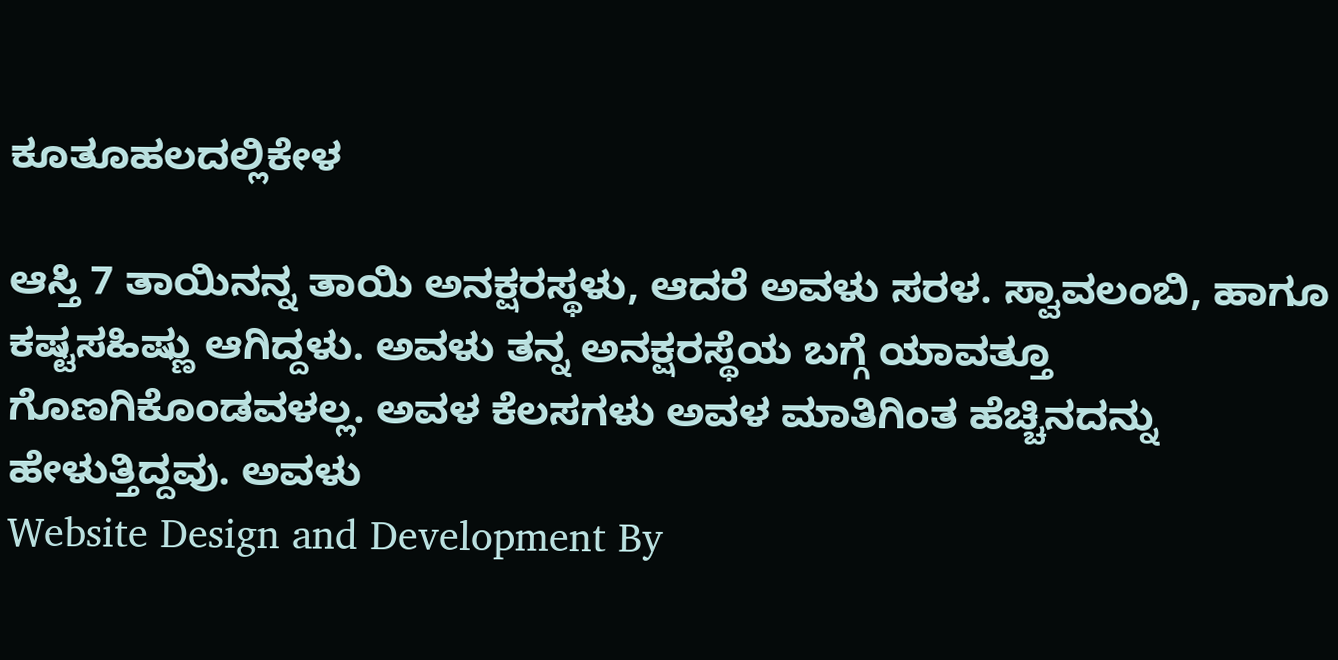ಕೂತೂಹಲದಲ್ಲಿಕೇಳ

ಆಸ್ತಿ 7 ತಾಯಿನನ್ನ ತಾಯಿ ಅನಕ್ಷರಸ್ಥಳು, ಆದರೆ ಅವಳು ಸರಳ. ಸ್ವಾವಲಂಬಿ, ಹಾಗೂ ಕಷ್ಟಸಹಿಷ್ಣು ಆಗಿದ್ದಳು. ಅವಳು ತನ್ನ ಅನಕ್ಷರಸ್ಥೆಯ ಬಗ್ಗೆ ಯಾವತ್ತೂ ಗೊಣಗಿಕೊಂಡವಳಲ್ಲ. ಅವಳ ಕೆಲಸಗಳು ಅವಳ ಮಾತಿಗಿಂತ ಹೆಚ್ಚಿನದನ್ನು ಹೇಳುತ್ತಿದ್ದವು. ಅವಳು
Website Design and Development By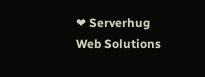❤ Serverhug Web Solutions